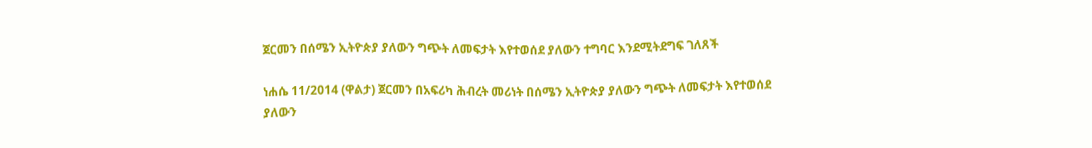ጀርመን በሰሜን ኢትዮጵያ ያለውን ግጭት ለመፍታት እየተወሰደ ያለውን ተግባር እንደሚትደግፍ ገለጸች

ነሐሴ 11/2014 (ዋልታ) ጀርመን በአፍሪካ ሕብረት መሪነት በሰሜን ኢትዮጵያ ያለውን ግጭት ለመፍታት እየተወሰደ ያለውን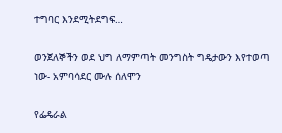ተግባር እንደሚትደግፍ…

ወንጀለኞችን ወደ ህግ ለማምጣት መንግስት ግዴታውን እየተወጣ ነው- አምባሳደር ሙሉ ሰለሞን

የፌዴራል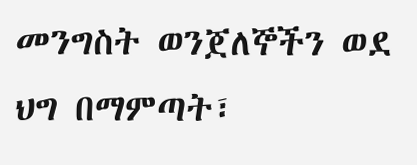መንግስት ወንጀለኞችን ወደ ህግ በማምጣት፣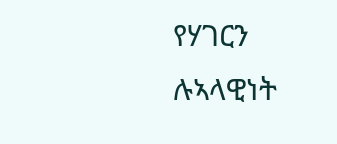የሃገርን ሉኣላዊነት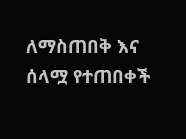ለማስጠበቅ እና ሰላሟ የተጠበቀች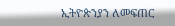ኢትዮጵንያን ለመፍጠር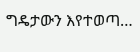ግዴታውን እየተወጣ…